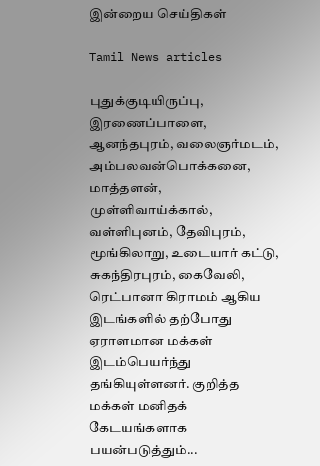இன்றைய செய்திகள்

Tamil News articles

புதுக்குடியிருப்பு, இரணைப்பாளை, ஆனந்தபுரம், வலைஞர்மடம், அம்பலவன்பொக்கனை, மாத்தளன், முள்ளிவாய்க்கால், வள்ளிபுனம், தேவிபுரம், மூங்கிலாறு, உடையார் கட்டு, சுகந்திரபுரம், கைவேலி, ரெட்பானா கிராமம் ஆகிய இடங்களில் தற்போது ஏராளமான மக்கள் இடம்பெயர்ந்து தங்கியுள்ளனர். குறித்த மக்கள் மனிதக் கேடயங்களாக பயன்படுத்தும்...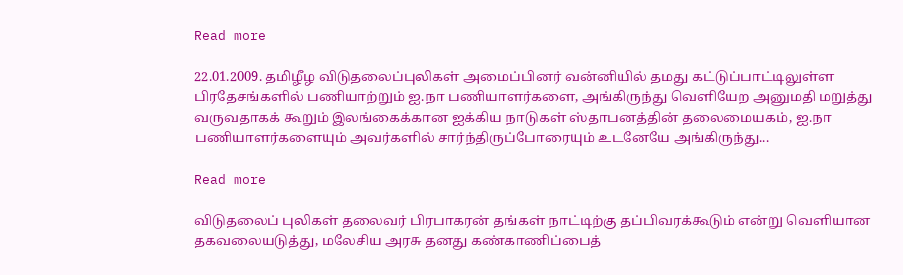Read more

22.01.2009. தமிழீழ விடுதலைப்புலிகள் அமைப்பினர் வன்னியில் தமது கட்டுப்பாட்டிலுள்ள பிரதேசங்களில் பணியாற்றும் ஐ.நா பணியாளர்களை, அங்கிருந்து வெளியேற அனுமதி மறுத்து வருவதாகக் கூறும் இலங்கைக்கான ஐக்கிய நாடுகள் ஸ்தாபனத்தின் தலைமையகம், ஐ.நா பணியாளர்களையும் அவர்களில் சார்ந்திருப்போரையும் உடனேயே அங்கிருந்து...

Read more

விடுதலைப் புலிகள் தலைவர் பிரபாகரன் தங்கள் நாட்டிற்கு தப்பிவரக்கூடும் என்று வெளியான தகவலையடுத்து, மலேசிய அரசு தனது கண்காணிப்பைத்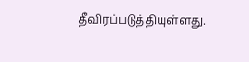தீவிரப்படுத்தியுள்ளது.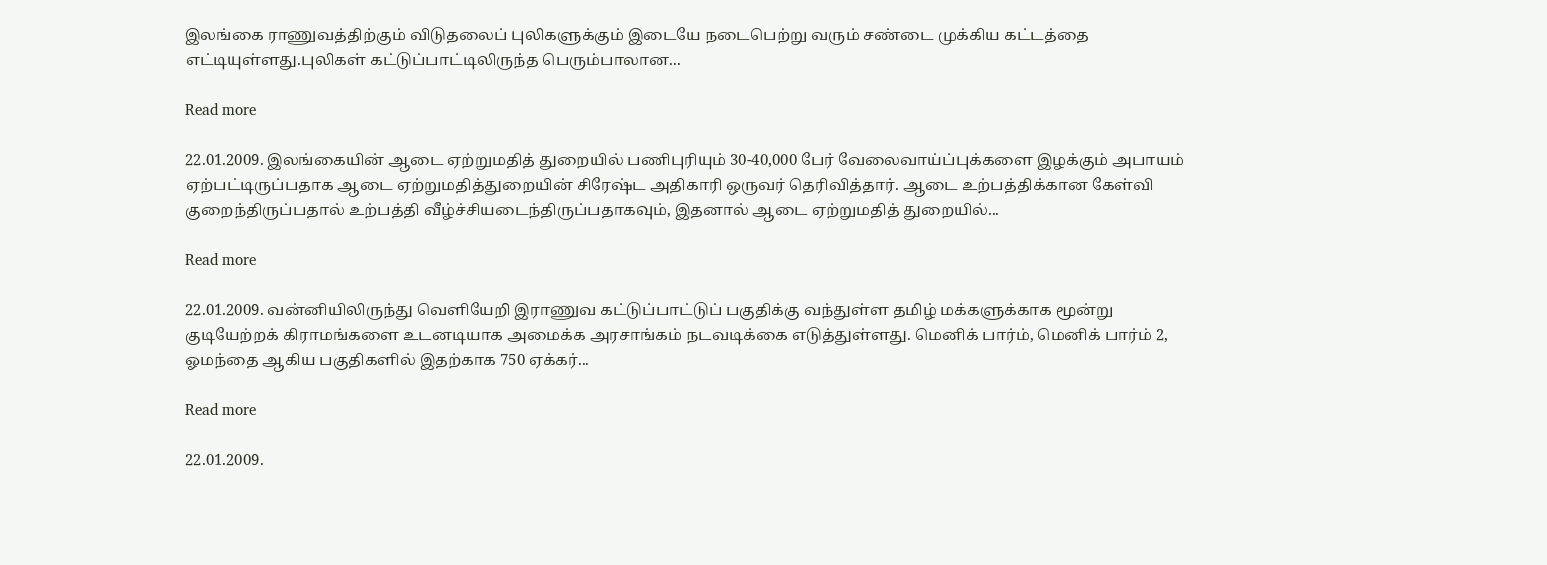இலங்கை ராணுவத்திற்கும் விடுதலைப் புலிகளுக்கும் இடையே நடைபெற்று வரும் சண்டை முக்கிய கட்டத்தை எட்டியுள்ளது.புலிகள் கட்டுப்பாட்டிலிருந்த பெரும்பாலான...

Read more

22.01.2009. இலங்கையின் ஆடை ஏற்றுமதித் துறையில் பணிபுரியும் 30-40,000 பேர் வேலைவாய்ப்புக்களை இழக்கும் அபாயம் ஏற்பட்டிருப்பதாக ஆடை ஏற்றுமதித்துறையின் சிரேஷ்ட அதிகாரி ஒருவர் தெரிவித்தார். ஆடை உற்பத்திக்கான கேள்வி குறைந்திருப்பதால் உற்பத்தி வீழ்ச்சியடைந்திருப்பதாகவும், இதனால் ஆடை ஏற்றுமதித் துறையில்...

Read more

22.01.2009. வன்னியிலிருந்து வெளியேறி இராணுவ கட்டுப்பாட்டுப் பகுதிக்கு வந்துள்ள தமிழ் மக்களுக்காக மூன்று குடியேற்றக் கிராமங்களை உடனடியாக அமைக்க அரசாங்கம் நடவடிக்கை எடுத்துள்ளது. மெனிக் பார்ம், மெனிக் பார்ம் 2, ஓமந்தை ஆகிய பகுதிகளில் இதற்காக 750 ஏக்கர்...

Read more

22.01.2009.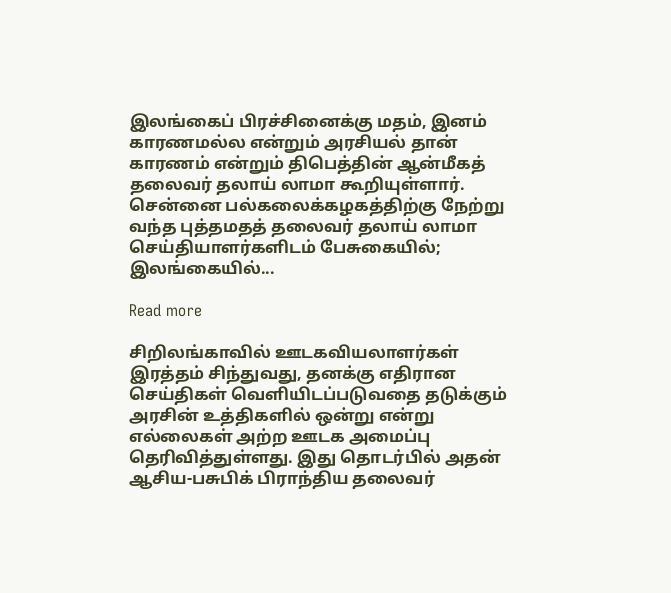இலங்கைப் பிரச்சினைக்கு மதம், இனம் காரணமல்ல என்றும் அரசியல் தான் காரணம் என்றும் திபெத்தின் ஆன்மீகத் தலைவர் தலாய் லாமா கூறியுள்ளார். சென்னை பல்கலைக்கழகத்திற்கு நேற்று வந்த புத்தமதத் தலைவர் தலாய் லாமா செய்தியாளர்களிடம் பேசுகையில்; இலங்கையில்...

Read more

சிறிலங்காவில் ஊடகவியலாளர்கள் இரத்தம் சிந்துவது, தனக்கு எதிரான செய்திகள் வெளியிடப்படுவதை தடுக்கும் அரசின் உத்திகளில் ஒன்று என்று எல்லைகள் அற்ற ஊடக அமைப்பு தெரிவித்துள்ளது. இது தொடர்பில் அதன் ஆசிய-பசுபிக் பிராந்திய தலைவர்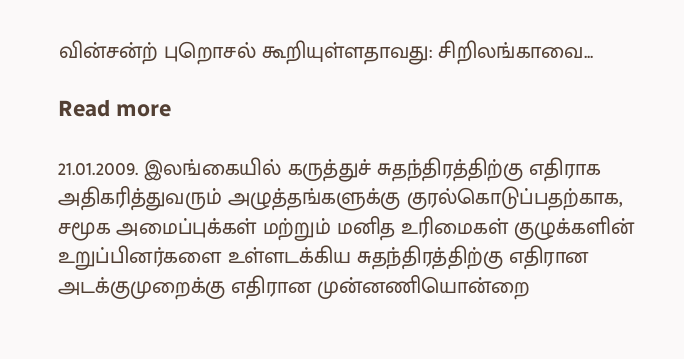வின்சன்ற் புறொசல் கூறியுள்ளதாவது: சிறிலங்காவை...

Read more

21.01.2009. இலங்கையில் கருத்துச் சுதந்திரத்திற்கு எதிராக அதிகரித்துவரும் அழுத்தங்களுக்கு குரல்கொடுப்பதற்காக, சமூக அமைப்புக்கள் மற்றும் மனித உரிமைகள் குழுக்களின் உறுப்பினர்களை உள்ளடக்கிய சுதந்திரத்திற்கு எதிரான அடக்குமுறைக்கு எதிரான முன்னணியொன்றை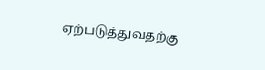ஏற்படுத்துவதற்கு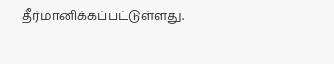தீர்மானிக்கப்பட்டுள்ளது.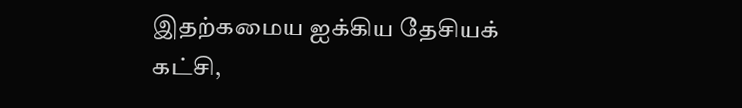இதற்கமைய ஐக்கிய தேசியக் கட்சி,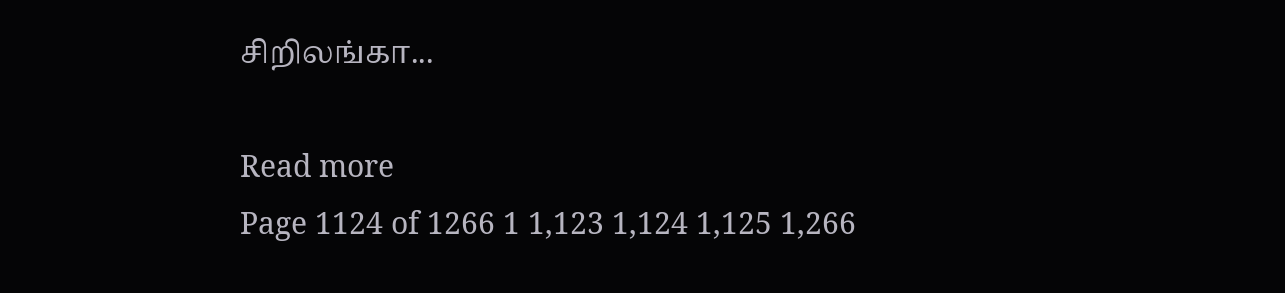சிறிலங்கா...

Read more
Page 1124 of 1266 1 1,123 1,124 1,125 1,266